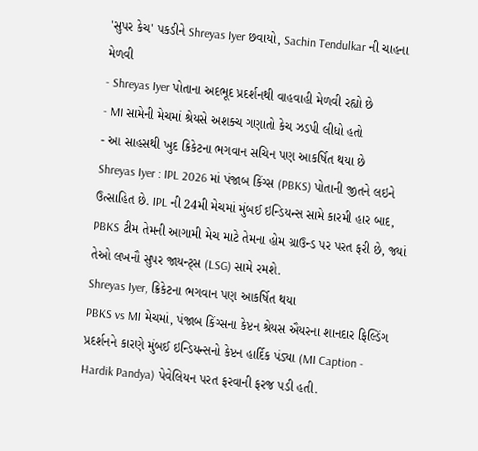'સુપર કેચ' પકડીને Shreyas Iyer છવાયો, Sachin Tendulkar ની ચાહના મેળવી
- Shreyas Iyer પોતાના અદભૂદ પ્રદર્શનથી વાહવાહી મેળવી રહ્યો છે
- MI સામેની મેચમાં શ્રેયસે અશક્ચ ગણાતો કેચ ઝડપી લીધો હતો
- આ સાહસથી ખુદ ક્રિકેટના ભગવાન સચિન પણ આકર્ષિત થયા છે
Shreyas Iyer : IPL 2026 માં પંજાબ કિંગ્સ (PBKS) પોતાની જીતને લઇને ઉત્સાહિત છે. IPL ની 24મી મેચમાં મુંબઈ ઇન્ડિયન્સ સામે કારમી હાર બાદ, PBKS ટીમ તેમની આગામી મેચ માટે તેમના હોમ ગ્રાઉન્ડ પર પરત ફરી છે, જ્યાં તેઓ લખનૌ સુપર જાયન્ટ્સ (LSG) સામે રમશે.
Shreyas Iyer, ક્રિકેટના ભગવાન પણ આકર્ષિત થયા
PBKS vs MI મેચમાં, પંજાબ કિંગ્સના કેપ્ટન શ્રેયસ ઐયરના શાનદાર ફિલ્ડિંગ પ્રદર્શનને કારણે મુંબઈ ઇન્ડિયન્સનો કેપ્ટન હાર્દિક પંડ્યા (MI Caption - Hardik Pandya) પેવેલિયન પરત ફરવાની ફરજ પડી હતી.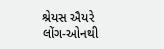શ્રેયસ ઐયરે લોંગ-ઓનથી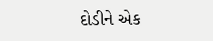દોડીને એક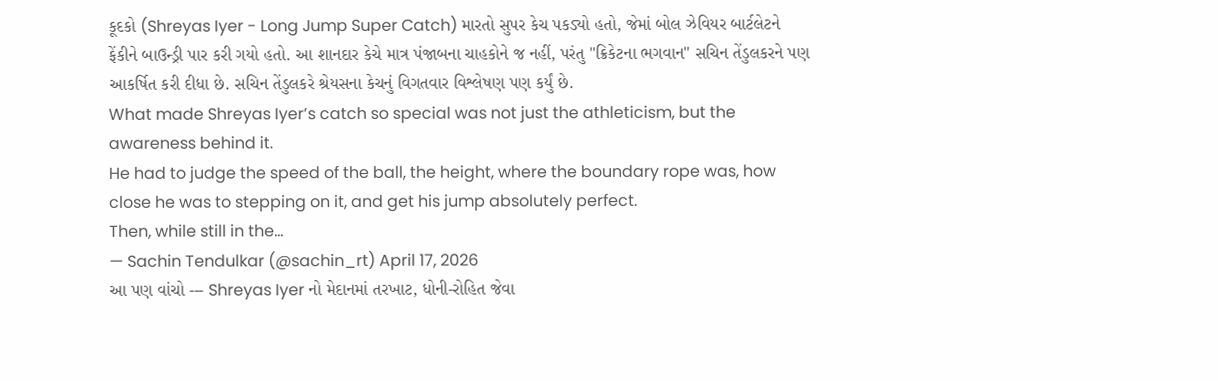કૂદકો (Shreyas Iyer - Long Jump Super Catch) મારતો સુપર કેચ પકડ્યો હતો, જેમાં બોલ ઝેવિયર બાર્ટલેટને ફેંકીને બાઉન્ડ્રી પાર કરી ગયો હતો. આ શાનદાર કેચે માત્ર પંજાબના ચાહકોને જ નહીં, પરંતુ "ક્રિકેટના ભગવાન" સચિન તેંડુલકરને પણ આકર્ષિત કરી દીધા છે. સચિન તેંડુલકરે શ્રેયસના કેચનું વિગતવાર વિશ્લેષણ પણ કર્યું છે.
What made Shreyas Iyer’s catch so special was not just the athleticism, but the awareness behind it.
He had to judge the speed of the ball, the height, where the boundary rope was, how close he was to stepping on it, and get his jump absolutely perfect.
Then, while still in the…
— Sachin Tendulkar (@sachin_rt) April 17, 2026
આ પણ વાંચો --- Shreyas Iyer નો મેદાનમાં તરખાટ, ધોની-રોહિત જેવા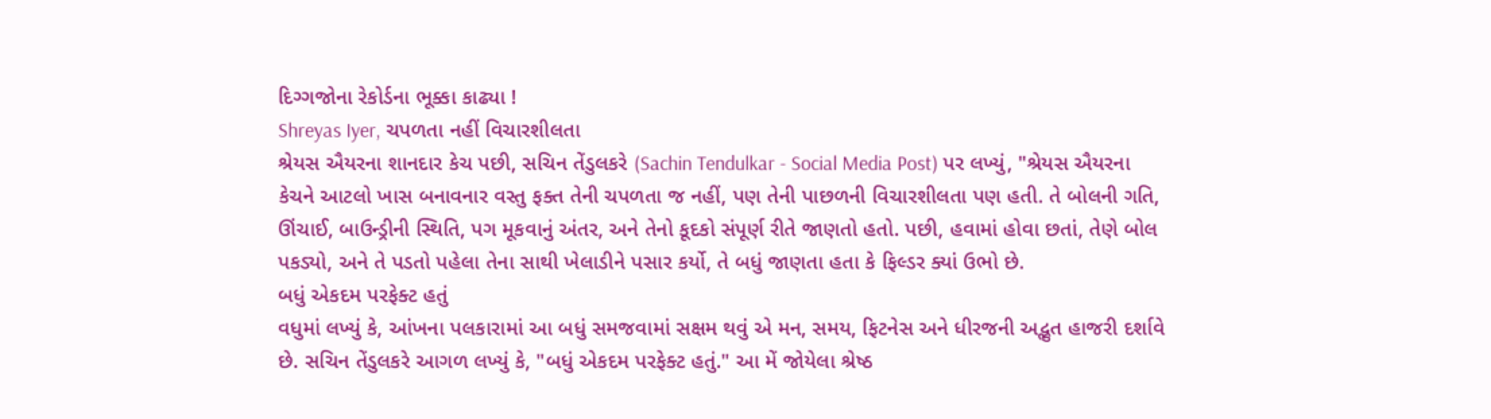દિગ્ગજોના રેકોર્ડના ભૂક્કા કાઢ્યા !
Shreyas Iyer, ચપળતા નહીં વિચારશીલતા
શ્રેયસ ઐયરના શાનદાર કેચ પછી, સચિન તેંડુલકરે (Sachin Tendulkar - Social Media Post) પર લખ્યું, "શ્રેયસ ઐયરના કેચને આટલો ખાસ બનાવનાર વસ્તુ ફક્ત તેની ચપળતા જ નહીં, પણ તેની પાછળની વિચારશીલતા પણ હતી. તે બોલની ગતિ, ઊંચાઈ, બાઉન્ડ્રીની સ્થિતિ, પગ મૂકવાનું અંતર, અને તેનો કૂદકો સંપૂર્ણ રીતે જાણતો હતો. પછી, હવામાં હોવા છતાં, તેણે બોલ પકડ્યો, અને તે પડતો પહેલા તેના સાથી ખેલાડીને પસાર કર્યો, તે બધું જાણતા હતા કે ફિલ્ડર ક્યાં ઉભો છે.
બધું એકદમ પરફેક્ટ હતું
વધુમાં લખ્યું કે, આંખના પલકારામાં આ બધું સમજવામાં સક્ષમ થવું એ મન, સમય, ફિટનેસ અને ધીરજની અદ્ભુત હાજરી દર્શાવે છે. સચિન તેંડુલકરે આગળ લખ્યું કે, "બધું એકદમ પરફેક્ટ હતું." આ મેં જોયેલા શ્રેષ્ઠ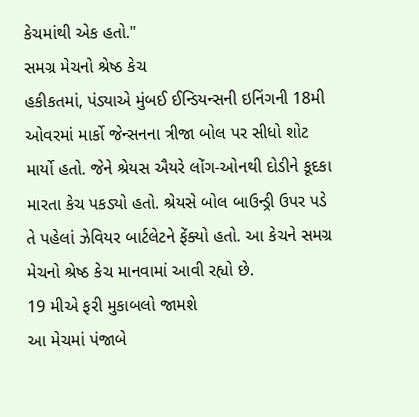કેચમાંથી એક હતો."
સમગ્ર મેચનો શ્રેષ્ઠ કેચ
હકીકતમાં, પંડ્યાએ મુંબઈ ઈન્ડિયન્સની ઇનિંગની 18મી ઓવરમાં માર્કો જેન્સનના ત્રીજા બોલ પર સીધો શોટ માર્યો હતો. જેને શ્રેયસ ઐયરે લોંગ-ઓનથી દોડીને કૂદકા મારતા કેચ પકડ્યો હતો. શ્રેયસે બોલ બાઉન્ડ્રી ઉપર પડે તે પહેલાં ઝેવિયર બાર્ટલેટને ફેંક્યો હતો. આ કેચને સમગ્ર મેચનો શ્રેષ્ઠ કેચ માનવામાં આવી રહ્યો છે.
19 મીએ ફરી મુકાબલો જામશે
આ મેચમાં પંજાબે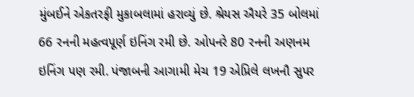મુંબઈને એકતરફી મુકાબલામાં હરાવ્યું છે. શ્રેયસ ઐયરે 35 બોલમાં 66 રનની મહત્વપૂર્ણ ઇનિંગ રમી છે. ઓપનરે 80 રનની અણનમ ઇનિંગ પણ રમી. પંજાબની આગામી મેચ 19 એપ્રિલે લખનૌ સુપર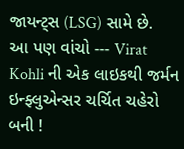જાયન્ટ્સ (LSG) સામે છે.
આ પણ વાંચો --- Virat Kohli ની એક લાઇકથી જર્મન ઇન્ફ્લુએન્સર ચર્ચિત ચહેરો બની !